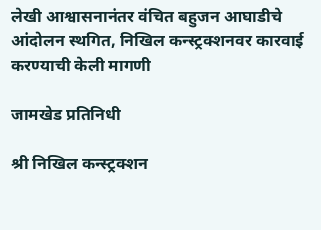लेखी आश्वासनानंतर वंचित बहुजन आघाडीचे आंदोलन स्थगित, निखिल कन्स्ट्रक्शनवर कारवाई करण्याची केली मागणी

जामखेड प्रतिनिधी

श्री निखिल कन्स्ट्रक्शन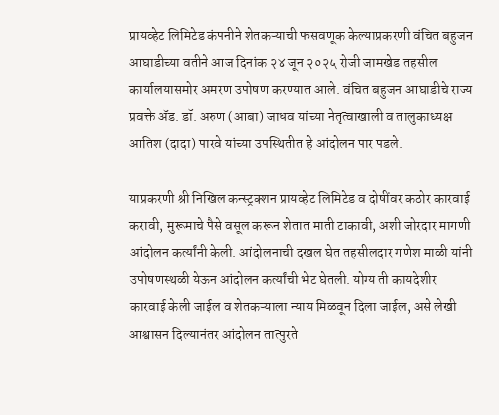प्रायव्हेट लिमिटेड कंपनीने शेतकऱ्याची फसवणूक केल्याप्रकरणी वंचित बहुजन आघाडीच्या वतीने आज दिनांक २४ जून २०२५ रोजी जामखेड तहसील कार्यालयासमोर अमरण उपोषण करण्यात आले. वंचित बहुजन आघाडीचे राज्य प्रवक्ते ॲड. डॉ. अरुण (आबा) जाधव यांच्या नेतृत्वाखाली व तालुकाध्यक्ष आतिश (दादा) पारवे यांच्या उपस्थितीत हे आंदोलन पार पडले.

याप्रकरणी श्री निखिल कन्स्ट्रक्शन प्रायव्हेट लिमिटेड व दोषींवर कठोर कारवाई करावी, मुरूमाचे पैसे वसूल करून शेतात माती टाकावी, अशी जोरदार मागणी आंदोलन कर्त्यांनी केली. आंदोलनाची दखल घेत तहसीलदार गणेश माळी यांनी उपोषणस्थळी येऊन आंदोलन कर्त्यांची भेट घेतली. योग्य ती कायदेशीर कारवाई केली जाईल व शेतकऱ्याला न्याय मिळवून दिला जाईल, असे लेखी आश्वासन दिल्यानंतर आंदोलन तात्पुरते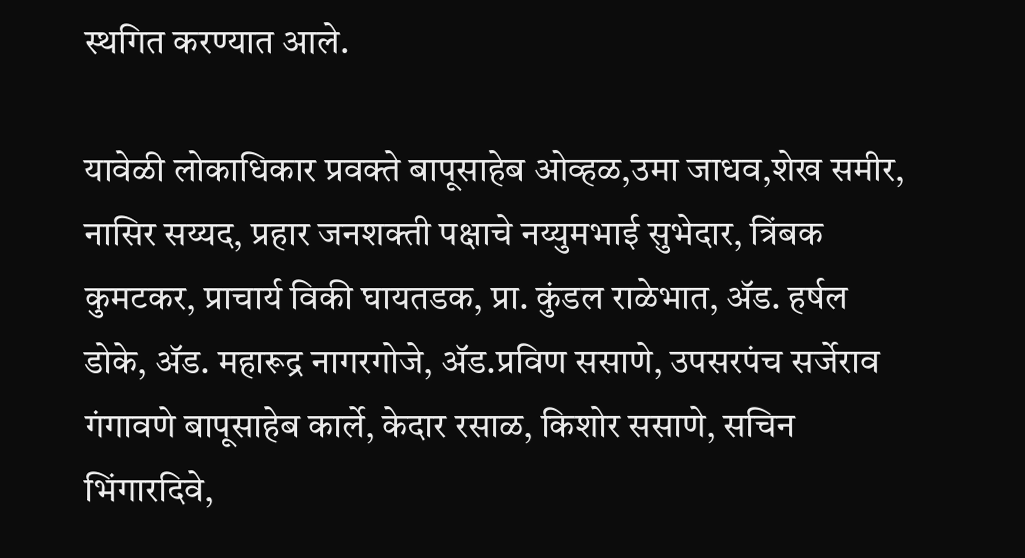स्थगित करण्यात आले.

यावेळी लोकाधिकार प्रवक्ते बापूसाहेब ओव्हळ,उमा जाधव,शेख समीर, नासिर सय्यद, प्रहार जनशक्ती पक्षाचे नय्युमभाई सुभेदार, त्रिंबक कुमटकर, प्राचार्य विकी घायतडक, प्रा. कुंडल राळेभात, ॲड. हर्षल डोके, ॲड. महारूद्र नागरगोजे, ॲड.प्रविण ससाणे, उपसरपंच सर्जेराव गंगावणे बापूसाहेब कार्ले, केदार रसाळ, किशोर ससाणे, सचिन भिंगारदिवे,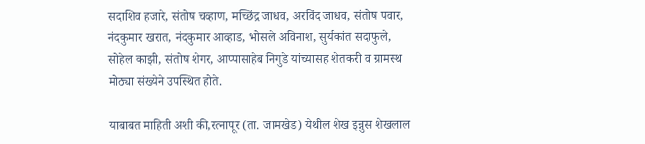सदाशिव हजारे, संतोष चव्हाण, मच्छिंद्र जाधव, अरविंद जाधव, संतोष पवार, नंदकुमार खरात, नंदकुमार आव्हाड, भोसले अविनाश, सुर्यकांत सदाफुले, सोहेल काझी, संतोष शेगर, आप्पासाहेब निगुडे यांच्यासह शेतकरी व ग्रामस्थ मोठ्या संख्येने उपस्थित होते.

याबाबत माहिती अशी की,रत्नापूर (ता. जामखेड) येथील शेख इन्नुस शेखलाल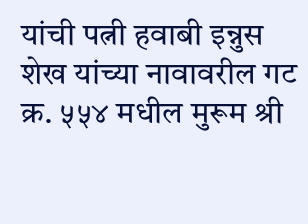यांची पत्नी हवाबी इन्नुस शेख यांच्या नावावरील गट क्र. ५५४ मधील मुरूम श्री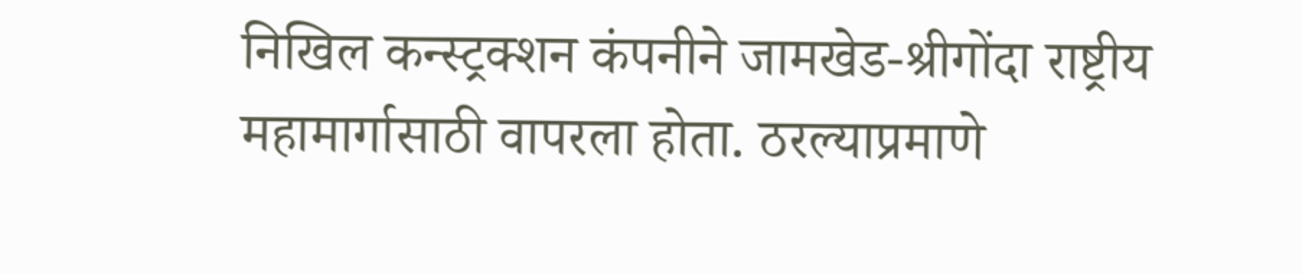निखिल कन्स्ट्रक्शन कंपनीने जामखेड-श्रीगोंदा राष्ट्रीय महामार्गासाठी वापरला होता. ठरल्याप्रमाणे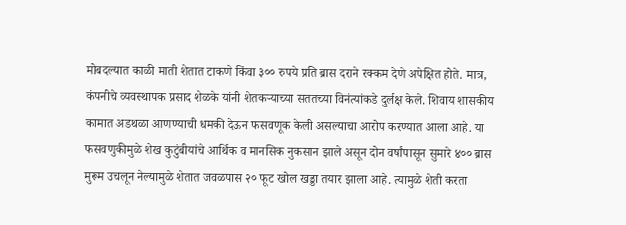मोबदल्यात काळी माती शेतात टाकणे किंवा ३०० रुपये प्रति ब्रास दराने रक्कम देणे अपेक्षित होते. मात्र, कंपनीचे व्यवस्थापक प्रसाद शेळके यांनी शेतकऱ्याच्या सततच्या विनंत्यांकडे दुर्लक्ष केले. शिवाय शासकीय कामात अडथळा आणण्याची धमकी देऊन फसवणूक केली असल्याचा आरोप करण्यात आला आहे. या फसवणुकीमुळे शेख कुटुंबीयांचे आर्थिक व मानसिक नुकसान झाले असून दोन वर्षांपासून सुमारे ४०० ब्रास मुरूम उचलून नेल्यामुळे शेतात जवळपास २० फूट खोल खड्डा तयार झाला आहे. त्यामुळे शेती करता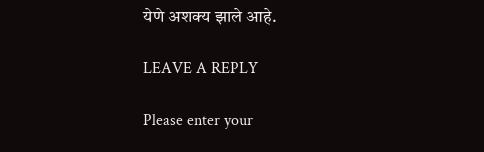येणे अशक्य झाले आहे.

LEAVE A REPLY

Please enter your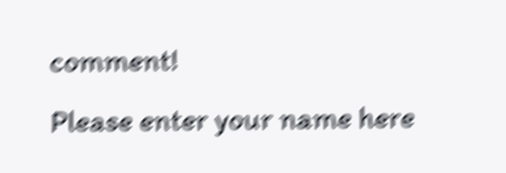comment!
Please enter your name here